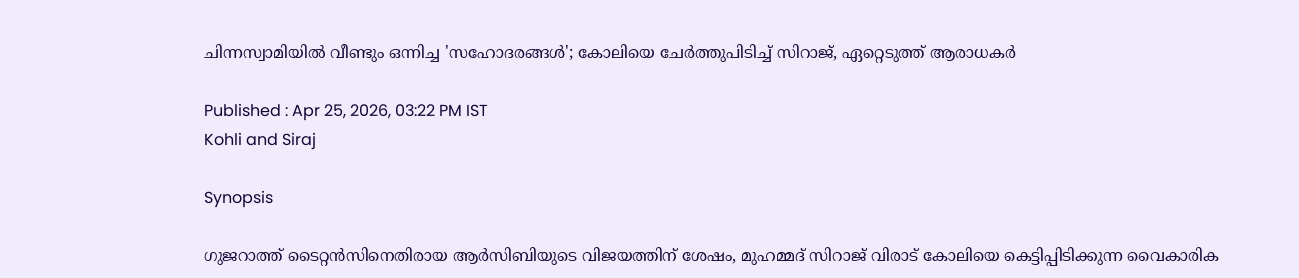ചിന്നസ്വാമിയില്‍ വീണ്ടും ഒന്നിച്ച 'സഹോദരങ്ങള്‍'; കോലിയെ ചേര്‍ത്തുപിടിച്ച് സിറാജ്, ഏറ്റെടുത്ത് ആരാധകര്‍

Published : Apr 25, 2026, 03:22 PM IST
Kohli and Siraj

Synopsis

ഗുജറാത്ത് ടൈറ്റന്‍സിനെതിരായ ആര്‍സിബിയുടെ വിജയത്തിന് ശേഷം, മുഹമ്മദ് സിറാജ് വിരാട് കോലിയെ കെട്ടിപ്പിടിക്കുന്ന വൈകാരിക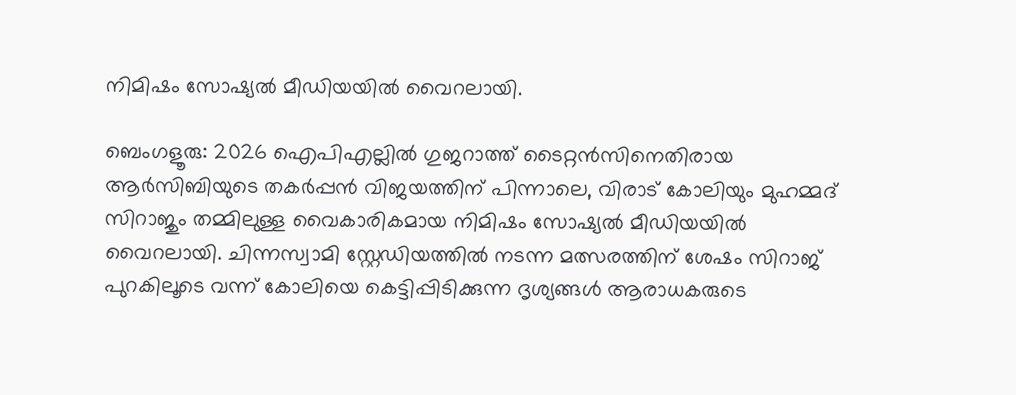നിമിഷം സോഷ്യല്‍ മീഡിയയില്‍ വൈറലായി.

ബെംഗളൂരു: 2026 ഐപിഎല്ലില്‍ ഗുജറാത്ത് ടൈറ്റന്‍സിനെതിരായ ആര്‍സിബിയുടെ തകര്‍പ്പന്‍ വിജയത്തിന് പിന്നാലെ, വിരാട് കോലിയും മുഹമ്മദ് സിറാജും തമ്മിലുള്ള വൈകാരികമായ നിമിഷം സോഷ്യല്‍ മീഡിയയില്‍ വൈറലായി. ചിന്നസ്വാമി സ്റ്റേഡിയത്തില്‍ നടന്ന മത്സരത്തിന് ശേഷം സിറാജ് പുറകിലൂടെ വന്ന് കോലിയെ കെട്ടിപ്പിടിക്കുന്ന ദൃശ്യങ്ങള്‍ ആരാധകരുടെ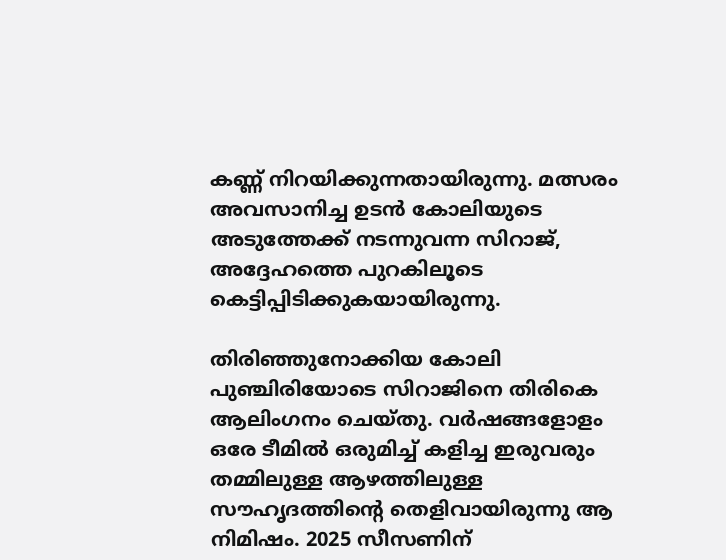കണ്ണ് നിറയിക്കുന്നതായിരുന്നു. മത്സരം അവസാനിച്ച ഉടന്‍ കോലിയുടെ അടുത്തേക്ക് നടന്നുവന്ന സിറാജ്, അദ്ദേഹത്തെ പുറകിലൂടെ കെട്ടിപ്പിടിക്കുകയായിരുന്നു.

തിരിഞ്ഞുനോക്കിയ കോലി പുഞ്ചിരിയോടെ സിറാജിനെ തിരികെ ആലിംഗനം ചെയ്തു. വര്‍ഷങ്ങളോളം ഒരേ ടീമില്‍ ഒരുമിച്ച് കളിച്ച ഇരുവരും തമ്മിലുള്ള ആഴത്തിലുള്ള സൗഹൃദത്തിന്റെ തെളിവായിരുന്നു ആ നിമിഷം. 2025 സീസണിന്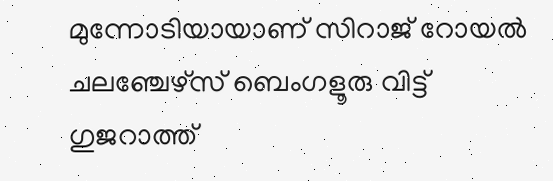മുന്നോടിയായാണ് സിറാജ് റോയല്‍ ചലഞ്ചേഴ്‌സ് ബെംഗളൂരു വിട്ട് ഗുജറാത്ത്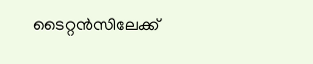ടൈറ്റന്‍സിലേക്ക്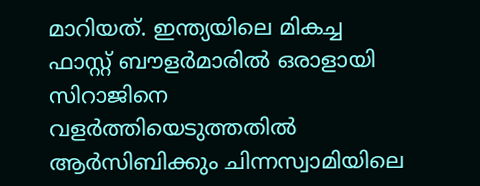മാറിയത്. ഇന്ത്യയിലെ മികച്ച ഫാസ്റ്റ് ബൗളര്‍മാരില്‍ ഒരാളായി സിറാജിനെ വളര്‍ത്തിയെടുത്തതില്‍ ആര്‍സിബിക്കും ചിന്നസ്വാമിയിലെ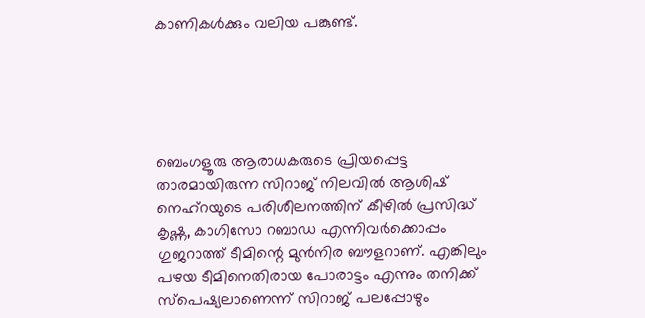കാണികള്‍ക്കും വലിയ പങ്കുണ്ട്.





ബെംഗളൂരു ആരാധകരുടെ പ്രിയപ്പെട്ട താരമായിരുന്ന സിറാജ് നിലവില്‍ ആശിഷ് നെഹ്റയുടെ പരിശീലനത്തിന് കീഴില്‍ പ്രസിദ്ധ് കൃഷ്ണ, കാഗിസോ റബാഡ എന്നിവര്‍ക്കൊപ്പം ഗുജറാത്ത് ടീമിന്റെ മുന്‍നിര ബൗളറാണ്. എങ്കിലും പഴയ ടീമിനെതിരായ പോരാട്ടം എന്നും തനിക്ക് സ്‌പെഷ്യലാണെന്ന് സിറാജ് പലപ്പോഴും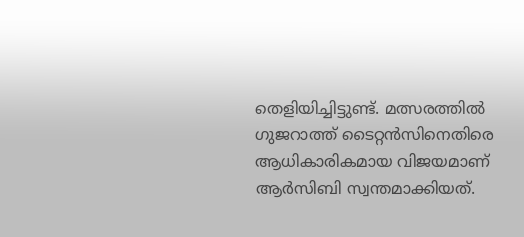തെളിയിച്ചിട്ടുണ്ട്. മത്സരത്തില്‍ ഗുജറാത്ത് ടൈറ്റന്‍സിനെതിരെ ആധികാരികമായ വിജയമാണ് ആര്‍സിബി സ്വന്തമാക്കിയത്.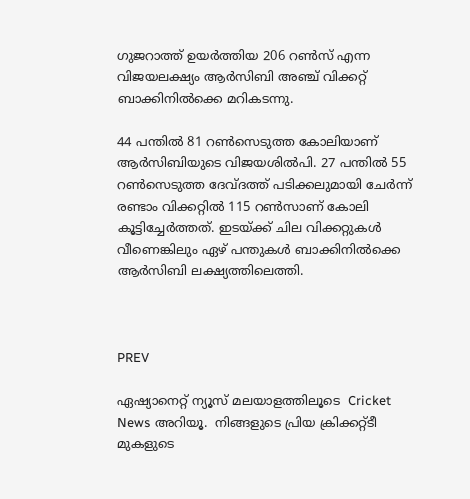ഗുജറാത്ത് ഉയര്‍ത്തിയ 206 റണ്‍സ് എന്ന വിജയലക്ഷ്യം ആര്‍സിബി അഞ്ച് വിക്കറ്റ് ബാക്കിനില്‍ക്കെ മറികടന്നു.

44 പന്തില്‍ 81 റണ്‍സെടുത്ത കോലിയാണ് ആര്‍സിബിയുടെ വിജയശില്‍പി. 27 പന്തില്‍ 55 റണ്‍സെടുത്ത ദേവ്ദത്ത് പടിക്കലുമായി ചേര്‍ന്ന് രണ്ടാം വിക്കറ്റില്‍ 115 റണ്‍സാണ് കോലി കൂട്ടിച്ചേര്‍ത്തത്. ഇടയ്ക്ക് ചില വിക്കറ്റുകള്‍ വീണെങ്കിലും ഏഴ് പന്തുകള്‍ ബാക്കിനില്‍ക്കെ ആര്‍സിബി ലക്ഷ്യത്തിലെത്തി.



PREV

ഏഷ്യാനെറ്റ് ന്യൂസ് മലയാളത്തിലൂടെ  Cricket News അറിയൂ.  നിങ്ങളുടെ പ്രിയ ക്രിക്കറ്റ്ടീ മുകളുടെ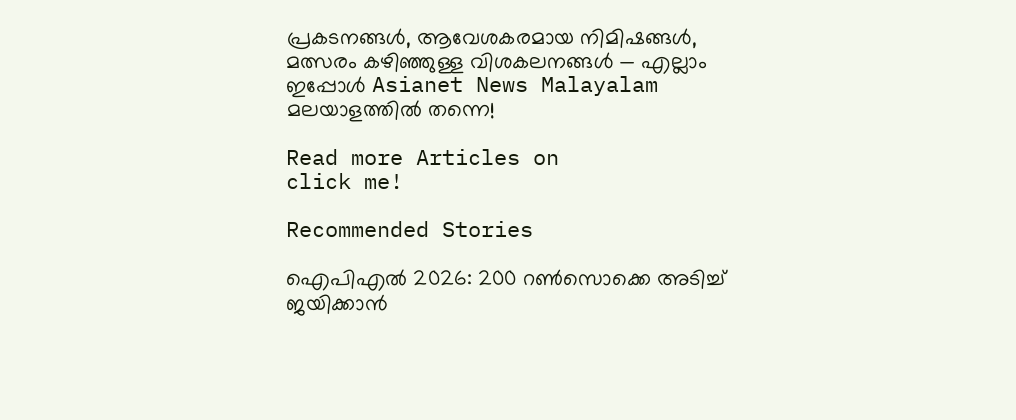പ്രകടനങ്ങൾ, ആവേശകരമായ നിമിഷങ്ങൾ, മത്സരം കഴിഞ്ഞുള്ള വിശകലനങ്ങൾ — എല്ലാം ഇപ്പോൾ Asianet News Malayalam മലയാളത്തിൽ തന്നെ!

Read more Articles on
click me!

Recommended Stories

ഐപിഎല്‍ 2026: 200 റണ്‍സൊക്കെ അടിച്ച് ജയിക്കാൻ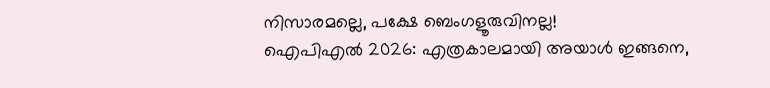നിസാരമല്ലെ, പക്ഷേ ബെംഗളൂരുവിനല്ല!
ഐപിഎല്‍ 2026: എത്രകാലമായി അയാള്‍ ഇങ്ങനെ,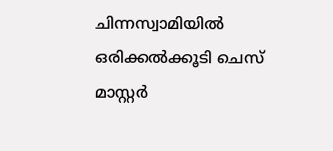ചിന്നസ്വാമിയില്‍ ഒരിക്കല്‍ക്കൂടി ചെസ് മാസ്റ്റര്‍